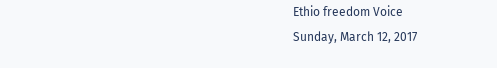Ethio freedom Voice
Sunday, March 12, 2017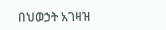በህወኃት አገዛዝ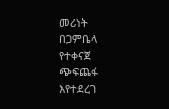መሪነት በጋምቤላ የተቀናጀ ጭፍጨፋ እየተደረገ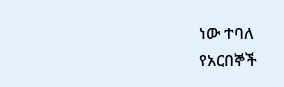ነው ተባለ
የአርበኞች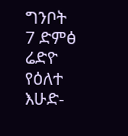ግንቦት 7 ድምፅ ሬድዮ
የዕለተ እሁድ-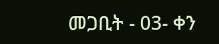መጋቢት - 03- ቀን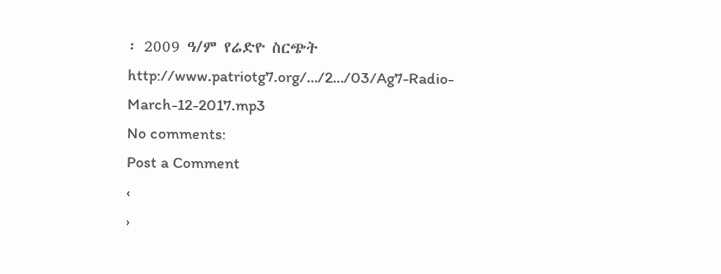፡ 2009 ዓ/ም የሬድዮ ስርጭት
http://www.patriotg7.org/…/2…/03/Ag7-Radio-March-12-2017.mp3
No comments:
Post a Comment
‹
›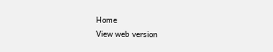Home
View web version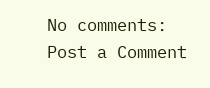No comments:
Post a Comment